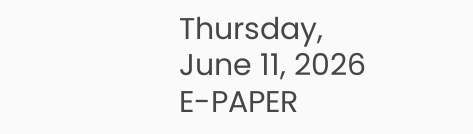Thursday, June 11, 2026
E-PAPER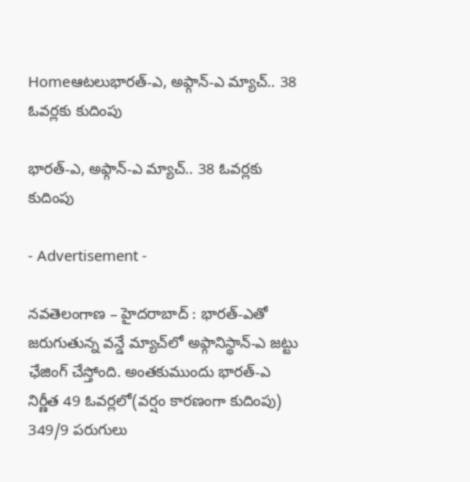Homeఆటలుభారత్‌-ఎ, అఫ్గాన్‌-ఎ మ్యాచ్‌.. 38 ఓవర్లకు కుదింపు

భారత్‌-ఎ, అఫ్గాన్‌-ఎ మ్యాచ్‌.. 38 ఓవర్లకు కుదింపు

- Advertisement -

నవతెలంగాణ – హైదరాబాద్ : భారత్‌-ఎతో జరుగుతున్న వన్డే మ్యాచ్‌లో అఫ్గానిస్థాన్‌-ఎ జట్టు ఛేజింగ్‌ చేస్తోంది. అంతకుముందు భారత్‌-ఎ నిర్ణీత 49 ఓవర్లలో(వర్షం కారణంగా కుదింపు) 349/9 పరుగులు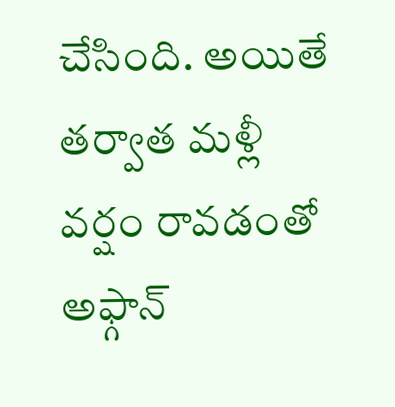చేసింది. అయితే తర్వాత మళ్లీ వర్షం రావడంతో అఫ్గాన్‌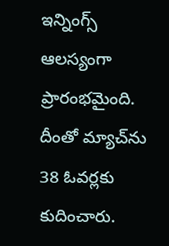ఇన్నింగ్స్‌ ఆలస్యంగా ప్రారంభమైంది. దీంతో మ్యాచ్‌ను 38 ఓవర్లకు కుదించారు.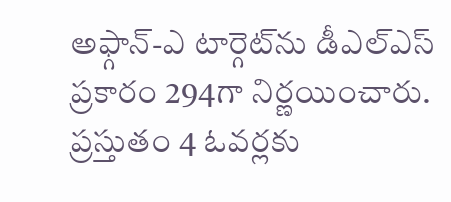అఫ్గాన్‌-ఎ టార్గెట్‌ను డీఎల్ఎస్‌ ప్రకారం 294గా నిర్ణయించారు. ప్రస్తుతం 4 ఓవర్లకు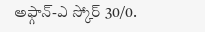అఫ్గాన్‌-ఎ స్కోర్‌ 30/0.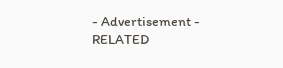- Advertisement -
RELATED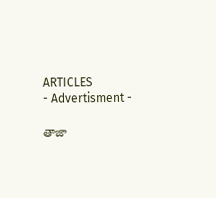ARTICLES
- Advertisment -

తాజా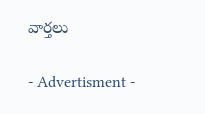వార్తలు

- Advertisment -